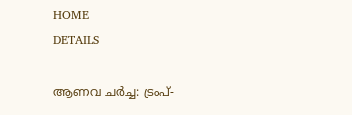HOME
DETAILS

ആണവ ചര്‍ച്ച: ട്രംപ്-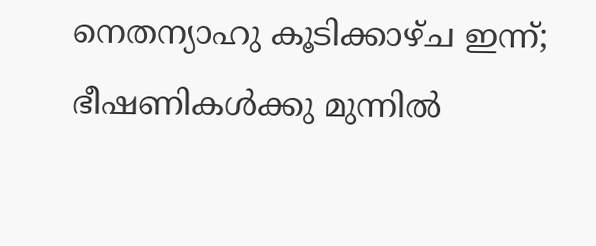നെതന്യാഹു കൂടിക്കാഴ്ച ഇന്ന്; ഭീഷണികള്‍ക്കു മുന്നില്‍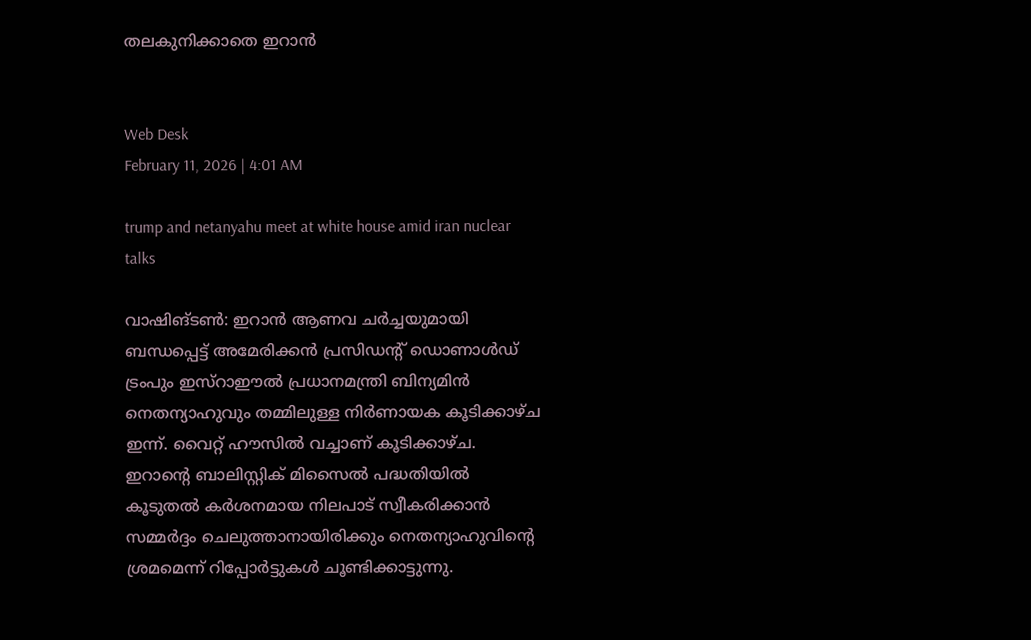തലകുനിക്കാതെ ഇറാന്‍


Web Desk
February 11, 2026 | 4:01 AM

trump and netanyahu meet at white house amid iran nuclear talks

വാഷിങ്ടണ്‍: ഇറാന്‍ ആണവ ചര്‍ച്ചയുമായി ബന്ധപ്പെട്ട് അമേരിക്കന്‍ പ്രസിഡന്റ് ഡൊണാള്‍ഡ് ട്രംപും ഇസ്‌റാഈല്‍ പ്രധാനമന്ത്രി ബിന്യമിന്‍ നെതന്യാഹുവും തമ്മിലുള്ള നിര്‍ണായക കൂടിക്കാഴ്ച ഇന്ന്. വൈറ്റ് ഹൗസില്‍ വച്ചാണ് കൂടിക്കാഴ്ച. ഇറാന്റെ ബാലിസ്റ്റിക് മിസൈല്‍ പദ്ധതിയില്‍ കൂടുതല്‍ കര്‍ശനമായ നിലപാട് സ്വീകരിക്കാന്‍ സമ്മര്‍ദ്ദം ചെലുത്താനായിരിക്കും നെതന്യാഹുവിന്റെ ശ്രമമെന്ന് റിപ്പോര്‍ട്ടുകള്‍ ചൂണ്ടിക്കാട്ടുന്നു.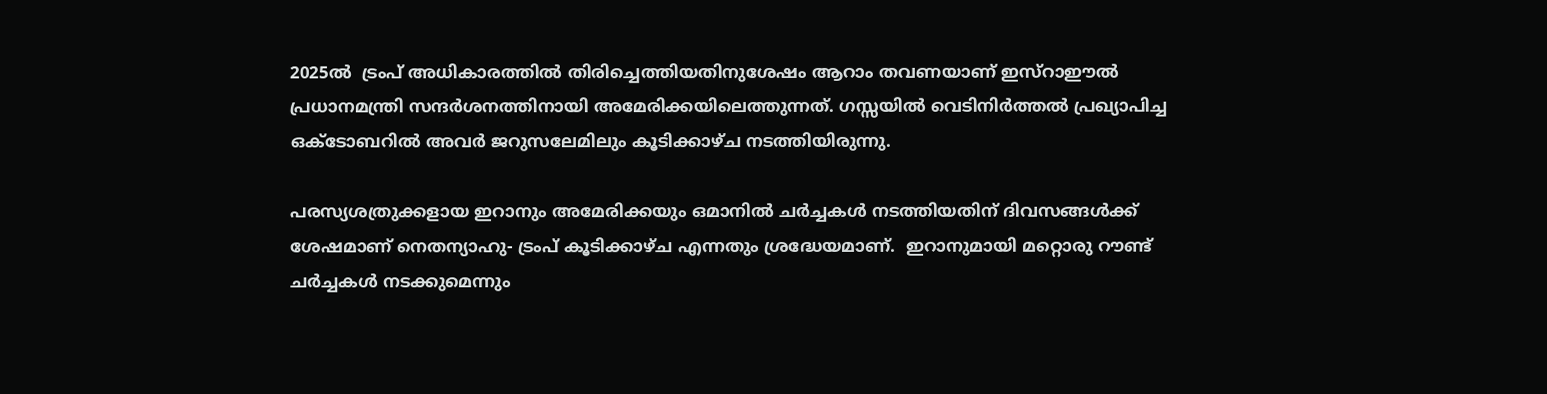2025ല്‍  ട്രംപ് അധികാരത്തില്‍ തിരിച്ചെത്തിയതിനുശേഷം ആറാം തവണയാണ് ഇസ്‌റാഈല്‍ പ്രധാനമന്ത്രി സന്ദര്‍ശനത്തിനായി അമേരിക്കയിലെത്തുന്നത്. ഗസ്സയില്‍ വെടിനിര്‍ത്തല്‍ പ്രഖ്യാപിച്ച ഒക്ടോബറില്‍ അവര്‍ ജറുസലേമിലും കൂടിക്കാഴ്ച നടത്തിയിരുന്നു.

പരസ്യശത്രുക്കളായ ഇറാനും അമേരിക്കയും ഒമാനില്‍ ചര്‍ച്ചകള്‍ നടത്തിയതിന് ദിവസങ്ങള്‍ക്ക് ശേഷമാണ് നെതന്യാഹു- ട്രംപ് കൂടിക്കാഴ്ച എന്നതും ശ്രദ്ധേയമാണ്.  ഇറാനുമായി മറ്റൊരു റൗണ്ട് ചര്‍ച്ചകള്‍ നടക്കുമെന്നും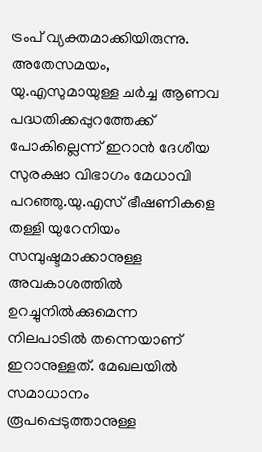ട്രംപ് വ്യക്തമാക്കിയിരുന്നു. അതേസമയം, യു.എസുമായുള്ള ചര്‍ച്ച ആണവ പദ്ധതിക്കപ്പുറത്തേക്ക് പോകില്ലെന്ന് ഇറാന്‍ ദേശീയ സുരക്ഷാ വിഭാഗം മേധാവി പറഞ്ഞു.യു.എസ് ഭീഷണികളെ തള്ളി യുറേനിയം സമ്പുഷ്ടമാക്കാനുള്ള അവകാശത്തില്‍ ഉറച്ചുനില്‍ക്കുമെന്ന നിലപാടില്‍ തന്നെയാണ് ഇറാനുള്ളത്. മേഖലയില്‍ സമാധാനം രൂപപ്പെടുത്താനുള്ള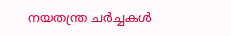നയതന്ത്ര ചര്‍ച്ചകള്‍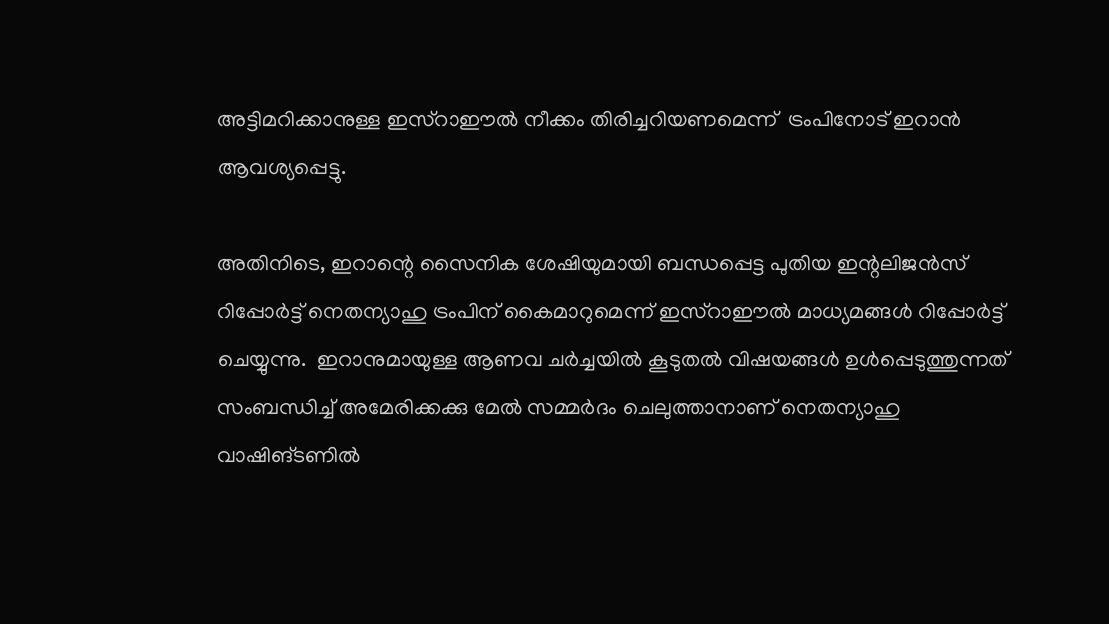അട്ടിമറിക്കാനുള്ള ഇസ്‌റാഈല്‍ നീക്കം തിരിച്ചറിയണമെന്ന്  ട്രംപിനോട് ഇറാന്‍ ആവശ്യപ്പെട്ടു.

അതിനിടെ, ഇറാന്റെ സൈനിക ശേഷിയുമായി ബന്ധപ്പെട്ട പുതിയ ഇന്റലിജന്‍സ് റിപ്പോര്‍ട്ട് നെതന്യാഹു ട്രംപിന് കൈമാറുമെന്ന് ഇസ്‌റാഈല്‍ മാധ്യമങ്ങള്‍ റിപ്പോര്‍ട്ട് ചെയ്യുന്നു.  ഇറാനുമായുള്ള ആണവ ചര്‍ച്ചയില്‍ കൂടുതല്‍ വിഷയങ്ങള്‍ ഉള്‍പ്പെടുത്തുന്നത് സംബന്ധിച്ച് അമേരിക്കക്കു മേല്‍ സമ്മര്‍ദം ചെലുത്താനാണ് നെതന്യാഹു വാഷിങ്ടണില്‍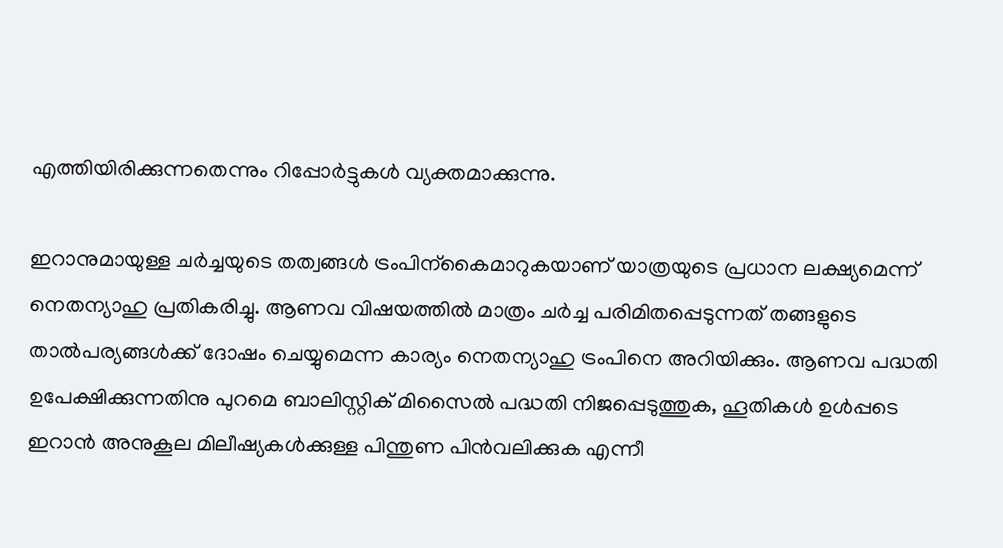എത്തിയിരിക്കുന്നതെന്നും റിപ്പോര്‍ട്ടുകള്‍ വ്യക്തമാക്കുന്നു.

ഇറാനുമായുള്ള ചര്‍ച്ചയുടെ തത്വങ്ങള്‍ ട്രംപിന്‌കൈമാറുകയാണ് യാത്രയുടെ പ്രധാന ലക്ഷ്യമെന്ന് നെതന്യാഹു പ്രതികരിച്ചു. ആണവ വിഷയത്തില്‍ മാത്രം ചര്‍ച്ച പരിമിതപ്പെടുന്നത് തങ്ങളുടെ താല്‍പര്യങ്ങള്‍ക്ക് ദോഷം ചെയ്യുമെന്ന കാര്യം നെതന്യാഹു ട്രംപിനെ അറിയിക്കും. ആണവ പദ്ധതി ഉപേക്ഷിക്കുന്നതിനു പുറമെ ബാലിസ്റ്റിക് മിസൈല്‍ പദ്ധതി നിജപ്പെടുത്തുക, ഹൂതികള്‍ ഉള്‍പ്പടെ ഇറാന്‍ അനുകൂല മിലീഷ്യകള്‍ക്കുള്ള പിന്തുണ പിന്‍വലിക്കുക എന്നീ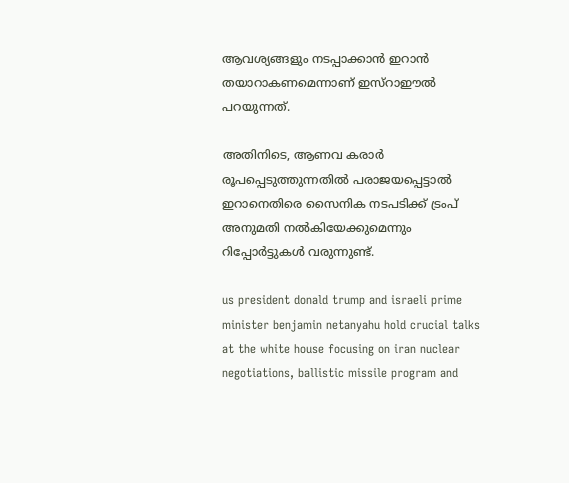ആവശ്യങ്ങളും നടപ്പാക്കാന്‍ ഇറാന്‍ തയാറാകണമെന്നാണ് ഇസ്‌റാഈല്‍ പറയുന്നത്.

അതിനിടെ, ആണവ കരാര്‍ രൂപപ്പെടുത്തുന്നതില്‍ പരാജയപ്പെട്ടാല്‍ ഇറാനെതിരെ സൈനിക നടപടിക്ക് ട്രംപ് അനുമതി നല്‍കിയേക്കുമെന്നും റിപ്പോര്‍ട്ടുകള്‍ വരുന്നുണ്ട്.

us president donald trump and israeli prime minister benjamin netanyahu hold crucial talks at the white house focusing on iran nuclear negotiations, ballistic missile program and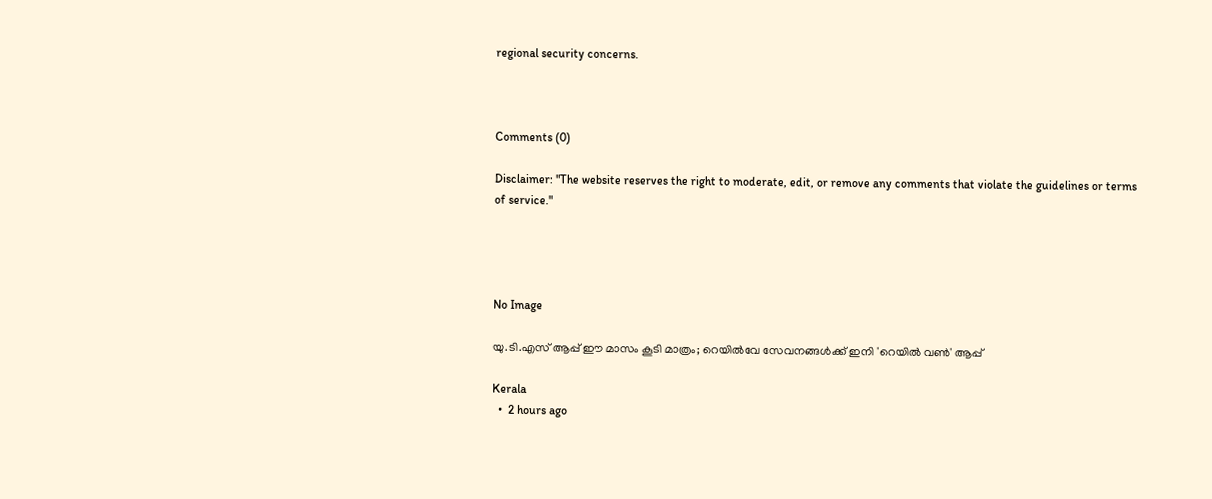regional security concerns.



Comments (0)

Disclaimer: "The website reserves the right to moderate, edit, or remove any comments that violate the guidelines or terms of service."




No Image

യു.ടി.എസ് ആപ്പ് ഈ മാസം കൂടി മാത്രം; റെയിൽവേ സേവനങ്ങൾക്ക് ഇനി 'റെയിൽ വൺ' ആപ്പ്

Kerala
  •  2 hours ago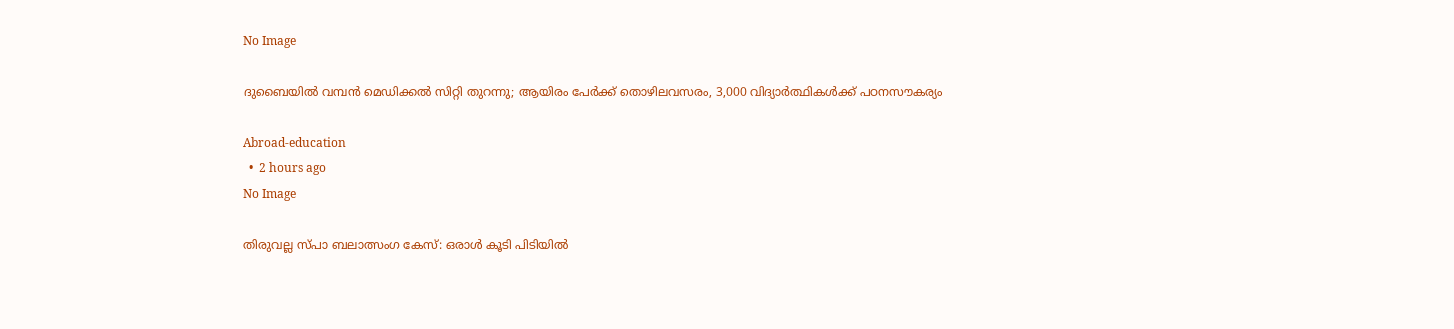No Image

ദുബൈയില്‍ വമ്പന്‍ മെഡിക്കല്‍ സിറ്റി തുറന്നു; ആയിരം പേര്‍ക്ക് തൊഴിലവസരം, 3,000 വിദ്യാര്‍ത്ഥികള്‍ക്ക് പഠനസൗകര്യം

Abroad-education
  •  2 hours ago
No Image

തിരുവല്ല സ്പാ ബലാത്സംഗ കേസ്: ഒരാള്‍ കൂടി പിടിയില്‍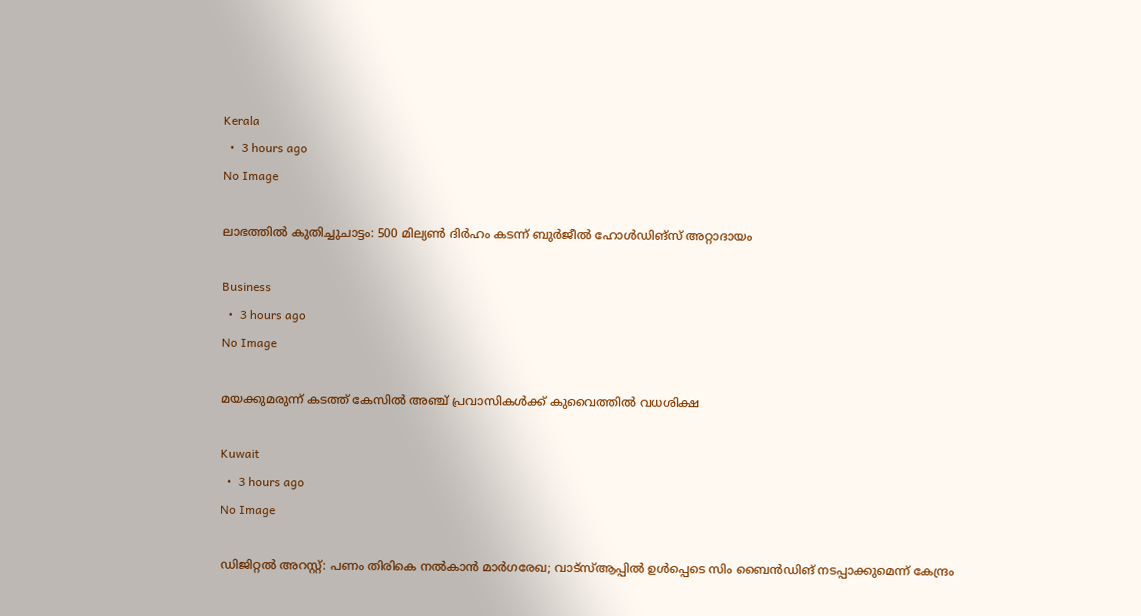Kerala
  •  3 hours ago
No Image

ലാഭത്തില്‍ കുതിച്ചുചാട്ടം: 500 മില്യണ്‍ ദിര്‍ഹം കടന്ന് ബുര്‍ജീല്‍ ഹോള്‍ഡിങ്‌സ് അറ്റാദായം

Business
  •  3 hours ago
No Image

മയക്കുമരുന്ന് കടത്ത് കേസില്‍ അഞ്ച് പ്രവാസികള്‍ക്ക് കുവൈത്തില്‍ വധശിക്ഷ

Kuwait
  •  3 hours ago
No Image

ഡിജിറ്റൽ അറസ്റ്റ്: പണം തിരികെ നൽകാൻ മാർഗരേഖ; വാട്സ്ആപ്പിൽ ഉൾപ്പെടെ സിം ബൈൻഡിങ് നടപ്പാക്കുമെന്ന് കേന്ദ്രം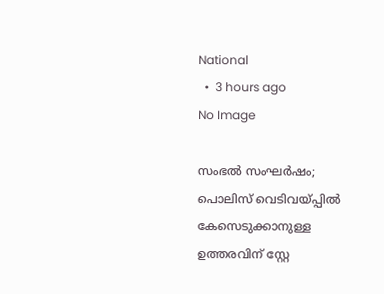National
  •  3 hours ago
No Image

സംഭൽ സംഘർഷം; പൊലിസ് വെടിവയ്പ്പിൽ കേസെടുക്കാനുള്ള ഉത്തരവിന് സ്റ്റേ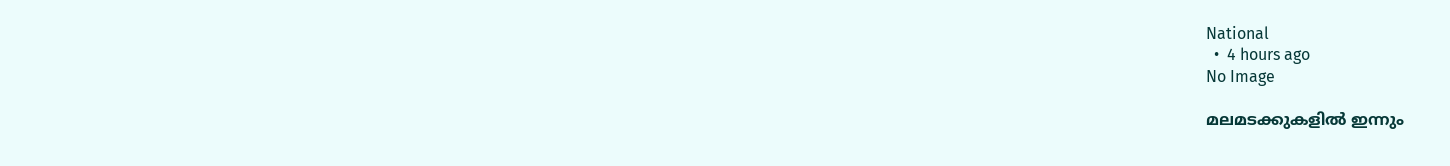National
  •  4 hours ago
No Image

മലമടക്കുകളിൽ ഇന്നും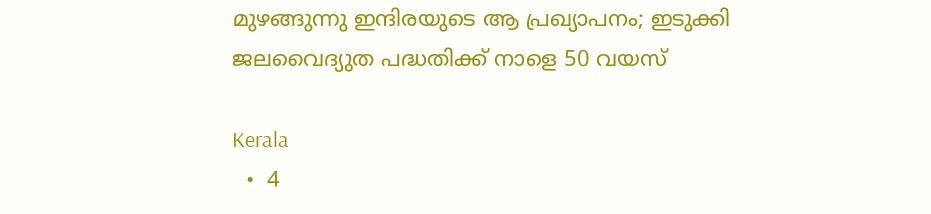മുഴങ്ങുന്നു ഇന്ദിരയുടെ ആ പ്രഖ്യാപനം; ഇടുക്കി ജലവൈദ്യുത പദ്ധതിക്ക് നാളെ 50 വയസ്

Kerala
  •  4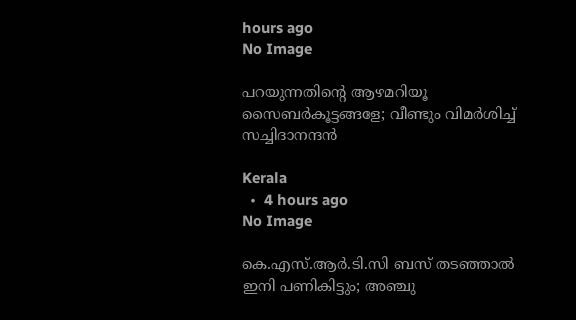hours ago
No Image

പറയുന്നതിൻ്റെ ആഴമറിയൂ സൈബർകൂട്ടങ്ങളേ; വീണ്ടും വിമർശിച്ച് സച്ചിദാനന്ദൻ

Kerala
  •  4 hours ago
No Image

കെ.എസ്.ആർ.ടി.സി ബസ് തടഞ്ഞാൽ ഇനി പണികിട്ടും; അഞ്ചു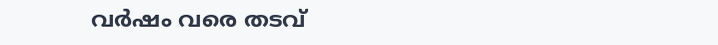വർഷം വരെ തടവ്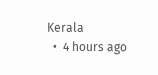Kerala
  •  4 hours ago